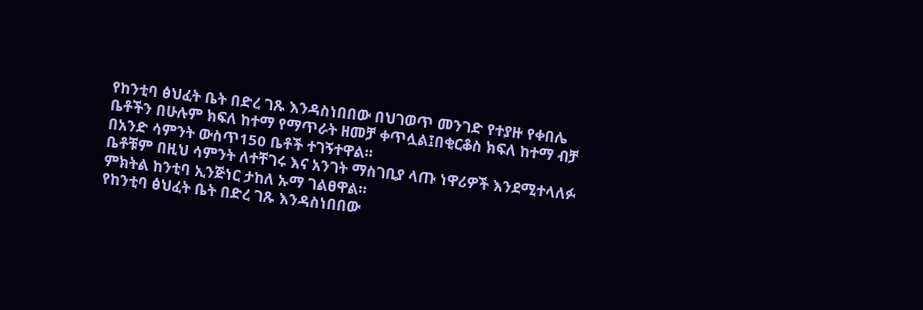የከንቲባ ፅህፈት ቤት በድረ ገጹ እንዳስነበበው በህገወጥ መንገድ የተያዙ የቀበሌ ቤቶችን በሁሉም ክፍለ ከተማ የማጥራት ዘመቻ ቀጥሏል፤በቂርቆስ ክፍለ ከተማ ብቻ በአንድ ሳምንት ውስጥ150 ቤቶች ተገኝተዋል።
ቤቶቹም በዚህ ሳምንት ለተቸገሩ እና አንገት ማስገቢያ ላጡ ነዋሪዎች እንደሚተላለፉ ምክትል ከንቲባ ኢንጅነር ታከለ ኡማ ገልፀዋል።
የከንቲባ ፅህፈት ቤት በድረ ገጹ እንዳስነበበው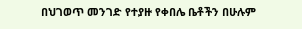በህገወጥ መንገድ የተያዙ የቀበሌ ቤቶችን በሁሉም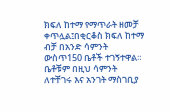ክፍለ ከተማ የማጥራት ዘመቻ ቀጥሏል፤በቂርቆስ ክፍለ ከተማ ብቻ በአንድ ሳምንት ውስጥ150 ቤቶች ተገኝተዋል።
ቤቶቹም በዚህ ሳምንት ለተቸገሩ እና አንገት ማስገቢያ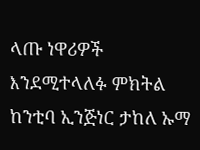ላጡ ነዋሪዎች እንደሚተላለፉ ምክትል ከንቲባ ኢንጅነር ታከለ ኡማ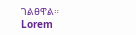ገልፀዋል።
Lorem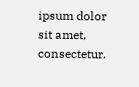ipsum dolor sit amet, consectetur.